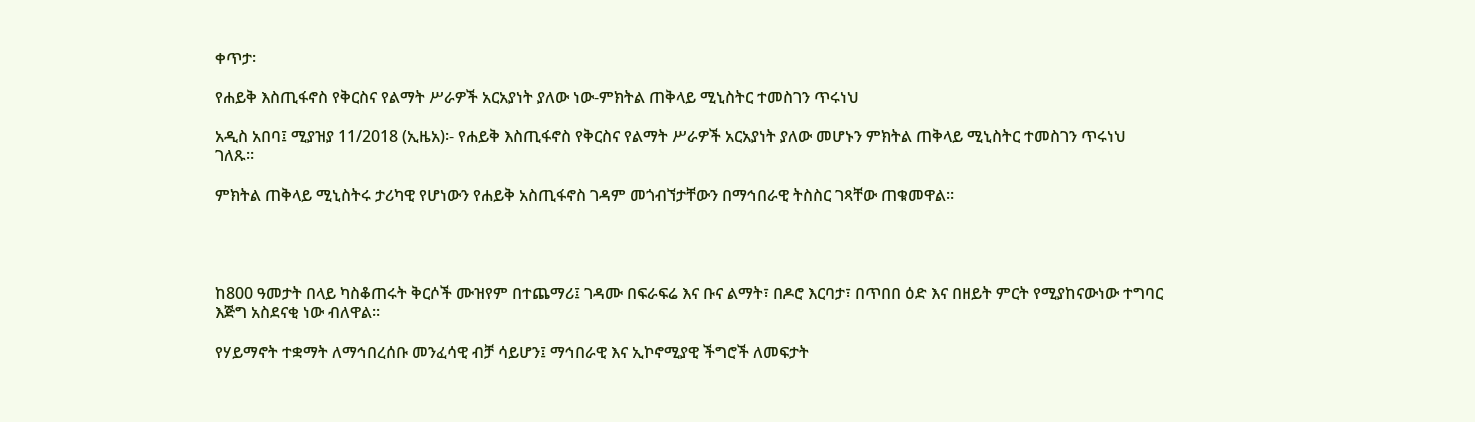ቀጥታ፡

የሐይቅ እስጢፋኖስ የቅርስና የልማት ሥራዎች አርአያነት ያለው ነው-ምክትል ጠቅላይ ሚኒስትር ተመስገን ጥሩነህ

አዲስ አበባ፤ ሚያዝያ 11/2018 (ኢዜአ)፡- የሐይቅ እስጢፋኖስ የቅርስና የልማት ሥራዎች አርአያነት ያለው መሆኑን ምክትል ጠቅላይ ሚኒስትር ተመስገን ጥሩነህ ገለጹ።

ምክትል ጠቅላይ ሚኒስትሩ ታሪካዊ የሆነውን የሐይቅ አስጢፋኖስ ገዳም መጎብኘታቸውን በማኅበራዊ ትስስር ገጻቸው ጠቁመዋል።




ከ800 ዓመታት በላይ ካስቆጠሩት ቅርሶች ሙዝየም በተጨማሪ፤ ገዳሙ በፍራፍሬ እና ቡና ልማት፣ በዶሮ እርባታ፣ በጥበበ ዕድ እና በዘይት ምርት የሚያከናውነው ተግባር እጅግ አስደናቂ ነው ብለዋል።

የሃይማኖት ተቋማት ለማኅበረሰቡ መንፈሳዊ ብቻ ሳይሆን፤ ማኅበራዊ እና ኢኮኖሚያዊ ችግሮች ለመፍታት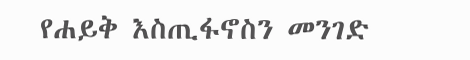የሐይቅ እስጢፋኖስን መንገድ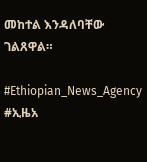መከተል እንዳለባቸው ገልጸዋል።

#Ethiopian_News_Agency #ኢዜአ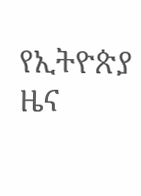የኢትዮጵያ ዜና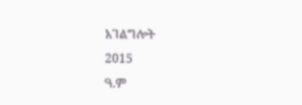አገልግሎት
2015
ዓ.ም